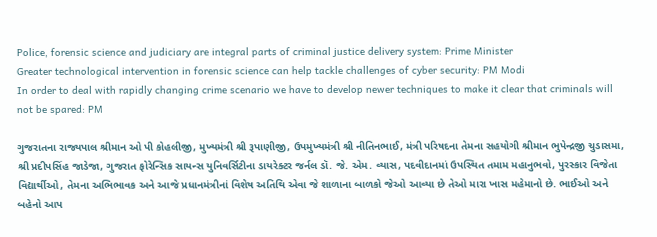Police, forensic science and judiciary are integral parts of criminal justice delivery system: Prime Minister
Greater technological intervention in forensic science can help tackle challenges of cyber security: PM Modi
In order to deal with rapidly changing crime scenario we have to develop newer techniques to make it clear that criminals will not be spared: PM

ગુજરાતના રાજ્યપાલ શ્રીમાન ઓ પી કોહલીજી, મુખ્યમંત્રી શ્રી રૂપાણીજી, ઉપમુખ્યમંત્રી શ્રી નીતિનભાઈ, મંત્રી પરિષદના તેમના સહયોગી શ્રીમાન ભુપેન્દ્રજી ચુડાસમા, શ્રી પ્રદીપસિંહ જાડેજા, ગુજરાત ફોરેન્સિક સાયન્સ યુનિવર્સિટીના ડાયરેક્ટર જર્નલ ડૉ. જે. એમ. વ્યાસ, પદવીદાનમાં ઉપસ્થિત તમામ મહાનુભવો, પુરસ્કાર વિજેતા વિદ્યાર્થીઓ, તેમના અભિભાવક અને આજે પ્રધાનમંત્રીનાં વિશેષ અતિથિ એવા જે શાળાના બાળકો જેઓ આવ્યા છે તેઓ મારા ખાસ મહેમાનો છે. ભાઈઓ અને બહેનો આપ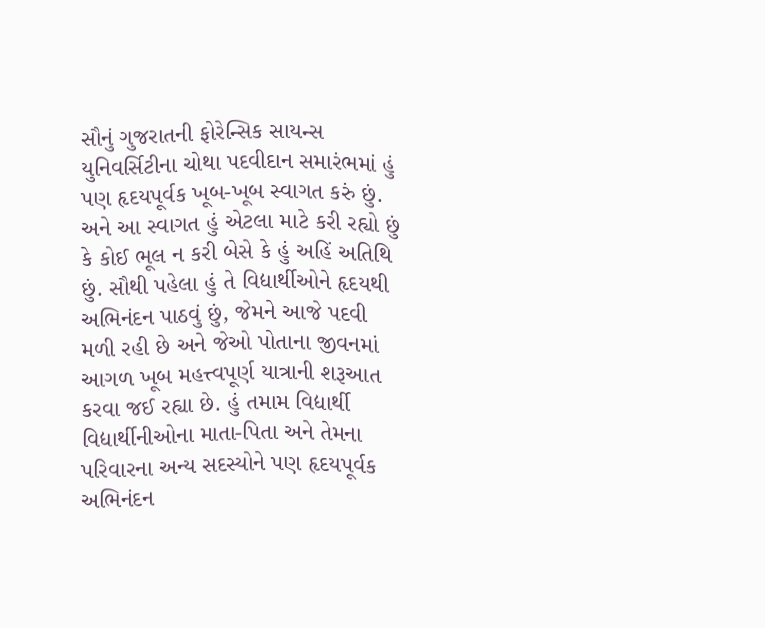સૌનું ગુજરાતની ફોરેન્સિક સાયન્સ યુનિવર્સિટીના ચોથા પદવીદાન સમારંભમાં હું પણ હૃદયપૂર્વક ખૂબ-ખૂબ સ્વાગત કરું છું. અને આ સ્વાગત હું એટલા માટે કરી રહ્યો છું કે કોઈ ભૂલ ન કરી બેસે કે હું અહિં અતિથિ છું. સૌથી પહેલા હું તે વિદ્યાર્થીઓને હૃદયથી અભિનંદન પાઠવું છું, જેમને આજે પદવી મળી રહી છે અને જેઓ પોતાના જીવનમાં આગળ ખૂબ મહત્ત્વપૂર્ણ યાત્રાની શરૂઆત કરવા જઈ રહ્યા છે. હું તમામ વિદ્યાર્થી વિદ્યાર્થીનીઓના માતા-પિતા અને તેમના પરિવારના અન્ય સદસ્યોને પણ હૃદયપૂર્વક અભિનંદન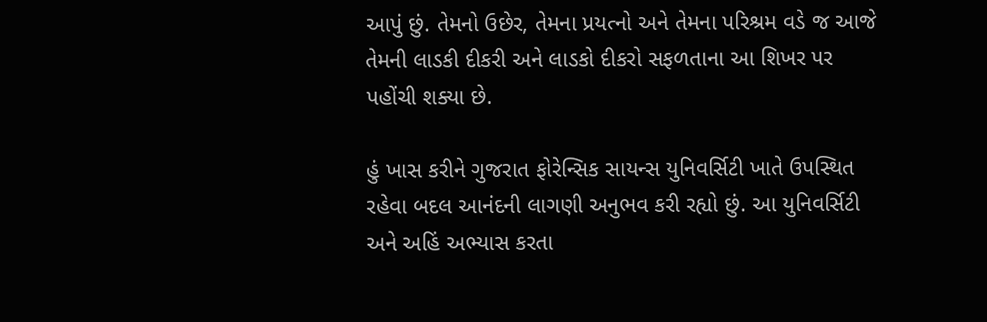આપું છું. તેમનો ઉછેર, તેમના પ્રયત્નો અને તેમના પરિશ્રમ વડે જ આજે તેમની લાડકી દીકરી અને લાડકો દીકરો સફળતાના આ શિખર પર પહોંચી શક્યા છે.

હું ખાસ કરીને ગુજરાત ફોરેન્સિક સાયન્સ યુનિવર્સિટી ખાતે ઉપસ્થિત રહેવા બદલ આનંદની લાગણી અનુભવ કરી રહ્યો છું. આ યુનિવર્સિટી અને અહિં અભ્યાસ કરતા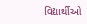વિદ્યાર્થીઓ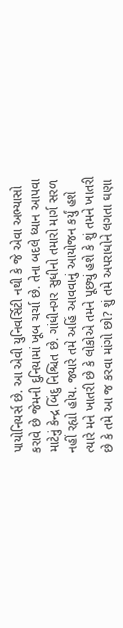પાયોનિયર્સ છે. આ એવી યુનિવર્સિટી નથી કે જે એવા અભ્યાસો કરાવે છે જેમની દુનિયામાં ખૂબ ચર્ચા છે. તેના બદલે ધ્યાન આપવા માટેનું કેન્દ્ર બિંદુ નિશ્ચિત છે. ગાંધીનગર સુધીનો તમારો માર્ગ સરળ નહીં રહ્યો હોય. જ્યારે તમે અહિં આવવાનું આયોજન કર્યું હશે ત્યારે મને ખાતરી છે કે લોકોએ તમને પૂછ્યું હશે કે શું તમને ખાતરી છે કે તમે આ જ કરવા માંગો છો? શું તમે અપરાધોને લગતા ઘણા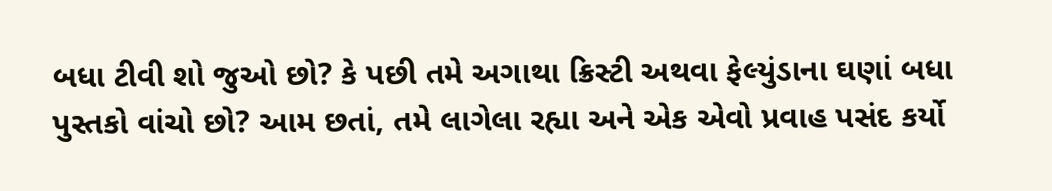બધા ટીવી શો જુઓ છો? કે પછી તમે અગાથા ક્રિસ્ટી અથવા ફેલ્યુંડાના ઘણાં બધા પુસ્તકો વાંચો છો? આમ છતાં, તમે લાગેલા રહ્યા અને એક એવો પ્રવાહ પસંદ કર્યો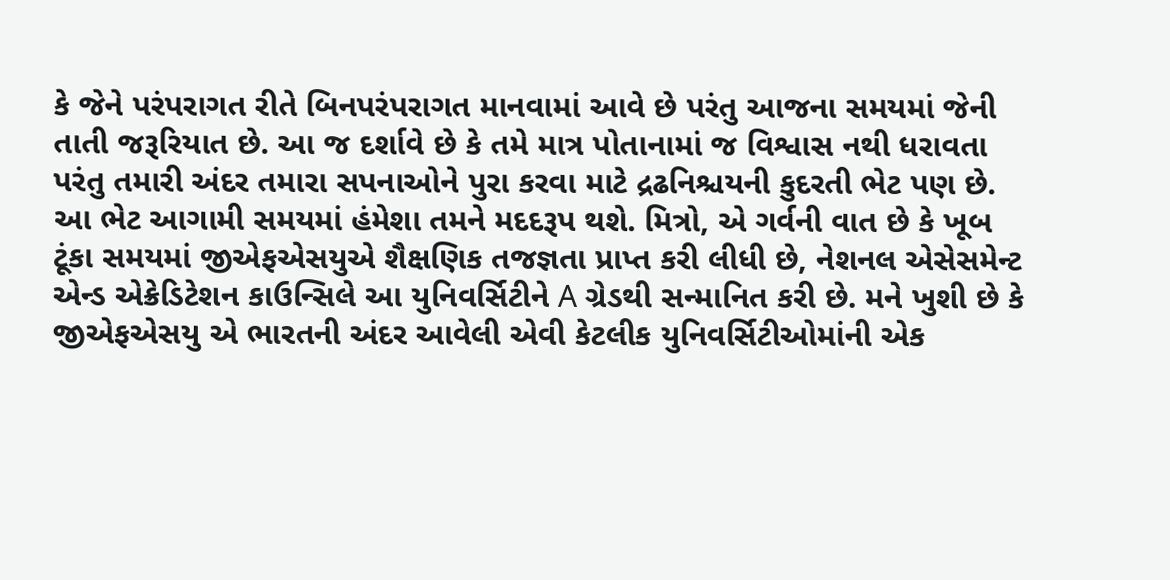કે જેને પરંપરાગત રીતે બિનપરંપરાગત માનવામાં આવે છે પરંતુ આજના સમયમાં જેની તાતી જરૂરિયાત છે. આ જ દર્શાવે છે કે તમે માત્ર પોતાનામાં જ વિશ્વાસ નથી ધરાવતા પરંતુ તમારી અંદર તમારા સપનાઓને પુરા કરવા માટે દ્રઢનિશ્ચયની કુદરતી ભેટ પણ છે. આ ભેટ આગામી સમયમાં હંમેશા તમને મદદરૂપ થશે. મિત્રો, એ ગર્વની વાત છે કે ખૂબ ટૂંકા સમયમાં જીએફએસયુએ શૈક્ષણિક તજજ્ઞતા પ્રાપ્ત કરી લીધી છે, નેશનલ એસેસમેન્ટ એન્ડ એક્રેડિટેશન કાઉન્સિલે આ યુનિવર્સિટીને A ગ્રેડથી સન્માનિત કરી છે. મને ખુશી છે કે જીએફએસયુ એ ભારતની અંદર આવેલી એવી કેટલીક યુનિવર્સિટીઓમાંની એક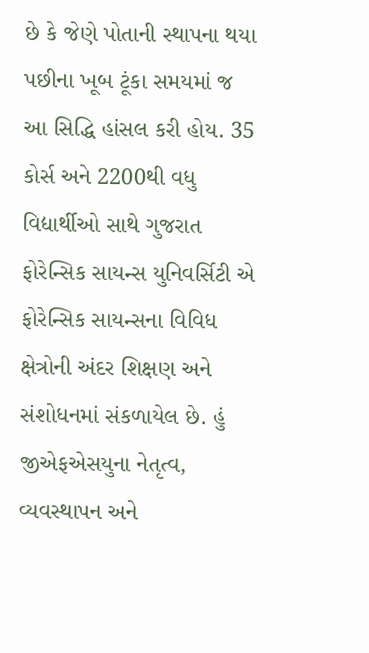છે કે જેણે પોતાની સ્થાપના થયા પછીના ખૂબ ટૂંકા સમયમાં જ આ સિદ્ધિ હાંસલ કરી હોય. 35 કોર્સ અને 2200થી વધુ વિદ્યાર્થીઓ સાથે ગુજરાત ફોરેન્સિક સાયન્સ યુનિવર્સિટી એ ફોરેન્સિક સાયન્સના વિવિધ ક્ષેત્રોની અંદર શિક્ષણ અને સંશોધનમાં સંકળાયેલ છે. હું જીએફએસયુના નેતૃત્વ, વ્યવસ્થાપન અને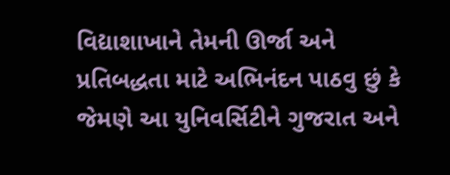વિદ્યાશાખાને તેમની ઊર્જા અને પ્રતિબદ્ધતા માટે અભિનંદન પાઠવુ છું કે જેમણે આ યુનિવર્સિટીને ગુજરાત અને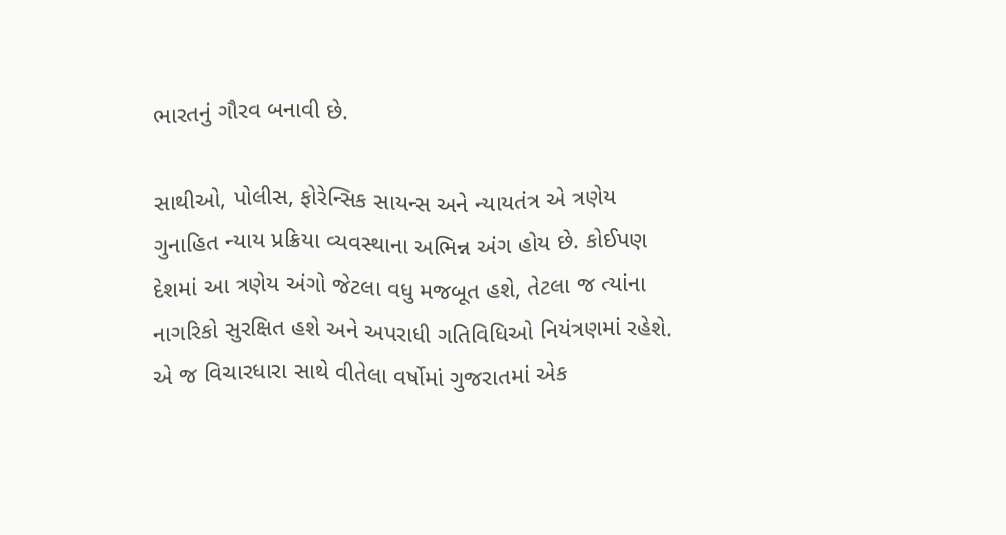ભારતનું ગૌરવ બનાવી છે.

સાથીઓ, પોલીસ, ફોરેન્સિક સાયન્સ અને ન્યાયતંત્ર એ ત્રણેય ગુનાહિત ન્યાય પ્રક્રિયા વ્યવસ્થાના અભિન્ન અંગ હોય છે. કોઈપણ દેશમાં આ ત્રણેય અંગો જેટલા વધુ મજબૂત હશે, તેટલા જ ત્યાંના નાગરિકો સુરક્ષિત હશે અને અપરાધી ગતિવિધિઓ નિયંત્રણમાં રહેશે. એ જ વિચારધારા સાથે વીતેલા વર્ષોમાં ગુજરાતમાં એક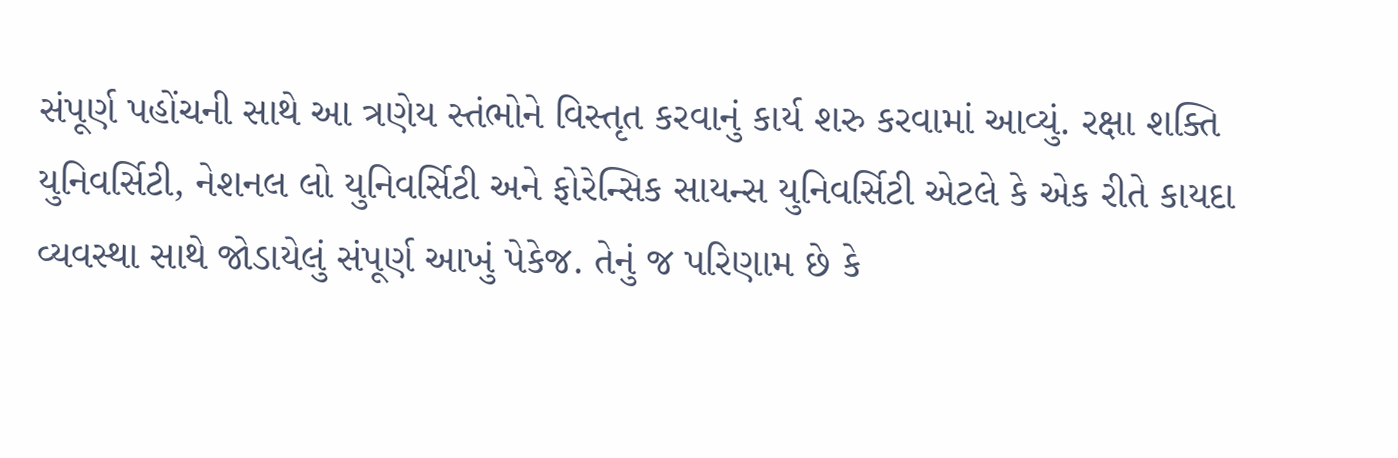સંપૂર્ણ પહોંચની સાથે આ ત્રણેય સ્તંભોને વિસ્તૃત કરવાનું કાર્ય શરુ કરવામાં આવ્યું. રક્ષા શક્તિ યુનિવર્સિટી, નેશનલ લો યુનિવર્સિટી અને ફોરેન્સિક સાયન્સ યુનિવર્સિટી એટલે કે એક રીતે કાયદા વ્યવસ્થા સાથે જોડાયેલું સંપૂર્ણ આખું પેકેજ. તેનું જ પરિણામ છે કે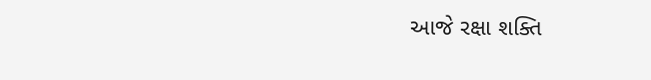આજે રક્ષા શક્તિ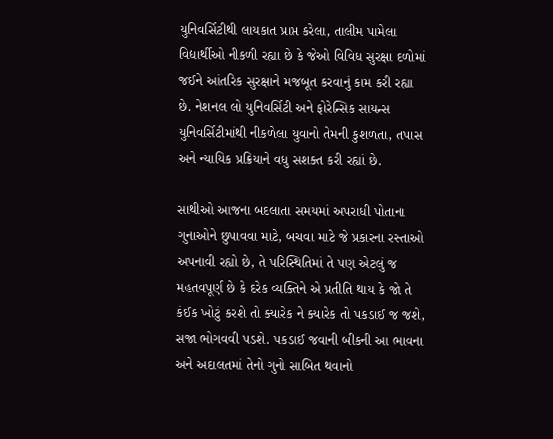યુનિવર્સિટીથી લાયકાત પ્રાપ્ત કરેલા, તાલીમ પામેલા વિદ્યાર્થીઓ નીકળી રહ્યા છે કે જેઓ વિવિધ સુરક્ષા દળોમાં જઈને આંતરિક સુરક્ષાને મજબૂત કરવાનું કામ કરી રહ્યા છે. નેશનલ લો યુનિવર્સિટી અને ફોરેન્સિક સાયન્સ યુનિવર્સિટીમાંથી નીકળેલા યુવાનો તેમની કુશળતા, તપાસ અને ન્યાયિક પ્રક્રિયાને વધુ સશક્ત કરી રહ્યાં છે.

સાથીઓ આજના બદલાતા સમયમાં અપરાધી પોતાના ગુનાઓને છુપાવવા માટે, બચવા માટે જે પ્રકારના રસ્તાઓ અપનાવી રહ્યો છે, તે પરિસ્થિતિમાં તે પણ એટલું જ મહતવપૂર્ણ છે કે દરેક વ્યક્તિને એ પ્રતીતિ થાય કે જો તે કંઈક ખોટું કરશે તો ક્યારેક ને ક્યારેક તો પકડાઈ જ જશે, સજા ભોગવવી પડશે. પકડાઈ જવાની બીકની આ ભાવના અને અદાલતમાં તેનો ગુનો સાબિત થવાનો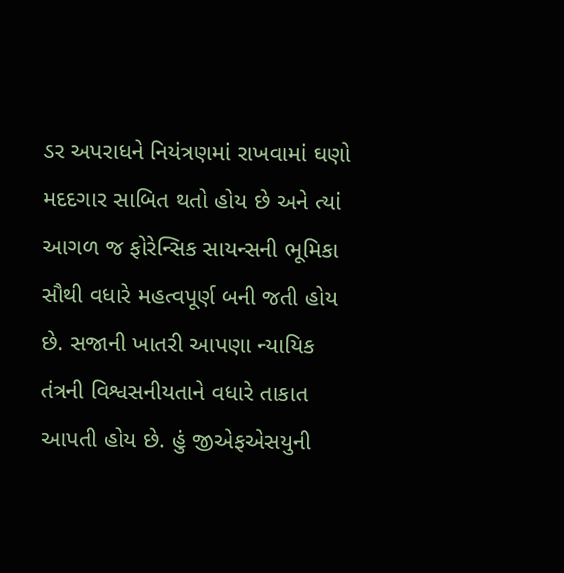ડર અપરાધને નિયંત્રણમાં રાખવામાં ઘણો મદદગાર સાબિત થતો હોય છે અને ત્યાં આગળ જ ફોરેન્સિક સાયન્સની ભૂમિકા સૌથી વધારે મહત્વપૂર્ણ બની જતી હોય છે. સજાની ખાતરી આપણા ન્યાયિક તંત્રની વિશ્વસનીયતાને વધારે તાકાત આપતી હોય છે. હું જીએફએસયુની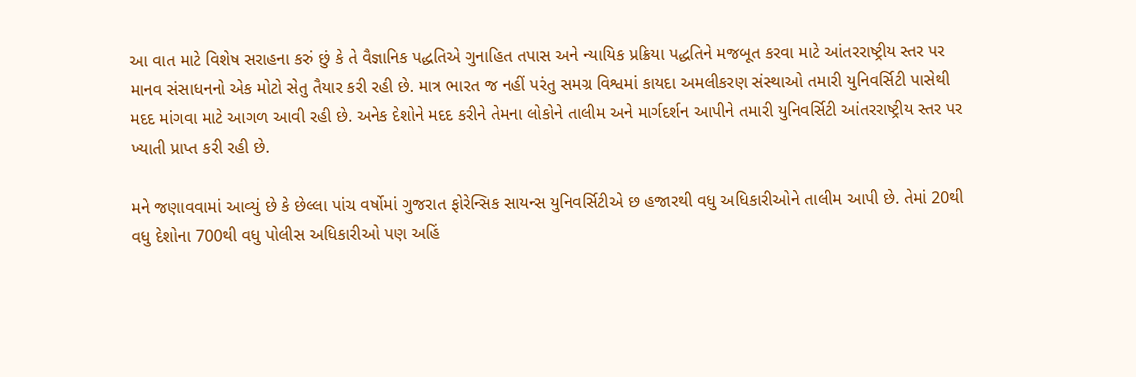આ વાત માટે વિશેષ સરાહના કરું છું કે તે વૈજ્ઞાનિક પદ્ધતિએ ગુનાહિત તપાસ અને ન્યાયિક પ્રક્રિયા પદ્ધતિને મજબૂત કરવા માટે આંતરરાષ્ટ્રીય સ્તર પર માનવ સંસાધનનો એક મોટો સેતુ તૈયાર કરી રહી છે. માત્ર ભારત જ નહીં પરંતુ સમગ્ર વિશ્વમાં કાયદા અમલીકરણ સંસ્થાઓ તમારી યુનિવર્સિટી પાસેથી મદદ માંગવા માટે આગળ આવી રહી છે. અનેક દેશોને મદદ કરીને તેમના લોકોને તાલીમ અને માર્ગદર્શન આપીને તમારી યુનિવર્સિટી આંતરરાષ્ટ્રીય સ્તર પર ખ્યાતી પ્રાપ્ત કરી રહી છે.

મને જણાવવામાં આવ્યું છે કે છેલ્લા પાંચ વર્ષોમાં ગુજરાત ફોરેન્સિક સાયન્સ યુનિવર્સિટીએ છ હજારથી વધુ અધિકારીઓને તાલીમ આપી છે. તેમાં 20થી વધુ દેશોના 700થી વધુ પોલીસ અધિકારીઓ પણ અહિં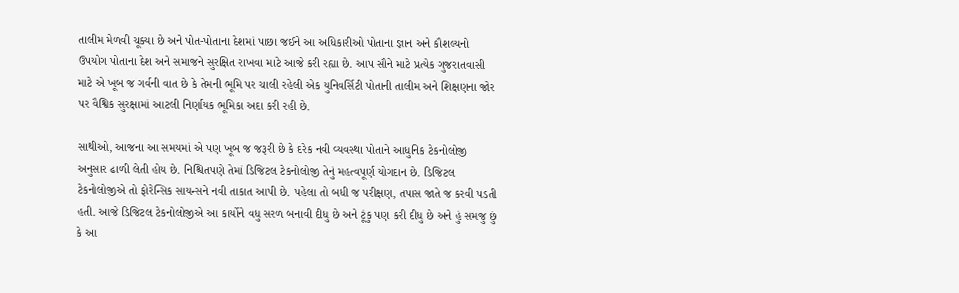તાલીમ મેળવી ચૂક્યા છે અને પોત-પોતાના દેશમાં પાછા જઈને આ અધિકારીઓ પોતાના જ્ઞાન અને કૌશલ્યનો ઉપયોગ પોતાના દેશ અને સમાજને સુરક્ષિત રાખવા માટે આજે કરી રહ્યા છે. આપ સૌને માટે પ્રત્યેક ગુજરાતવાસી માટે એ ખૂબ જ ગર્વની વાત છે કે તેમની ભૂમિ પર ચાલી રહેલી એક યુનિવર્સિટી પોતાની તાલીમ અને શિક્ષણના જોર પર વૈશ્વિક સુરક્ષામાં આટલી નિર્ણાયક ભૂમિકા અદા કરી રહી છે.

સાથીઓ, આજના આ સમયમાં એ પણ ખૂબ જ જરૂરી છે કે દરેક નવી વ્યવસ્થા પોતાને આધુનિક ટેકનોલોજી અનુસાર ઢાળી લેતી હોય છે. નિશ્ચિતપણે તેમાં ડિજિટલ ટેકનોલોજી તેનું મહત્વપૂર્ણ યોગદાન છે. ડિજિટલ ટેકનોલોજીએ તો ફોરેન્સિક સાયન્સને નવી તાકાત આપી છે. પહેલા તો બધી જ પરીક્ષણ, તપાસ જાતે જ કરવી પડતી હતી. આજે ડિજિટલ ટેકનોલોજીએ આ કાર્યોને વધુ સરળ બનાવી દીધુ છે અને ટૂંકુ પણ કરી દીધુ છે અને હું સમજુ છું કે આ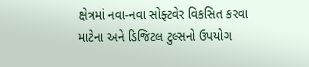ક્ષેત્રમાં નવા-નવા સોફ્ટવેર વિકસિત કરવા માટેના અને ડિજિટલ ટુલ્સનો ઉપયોગ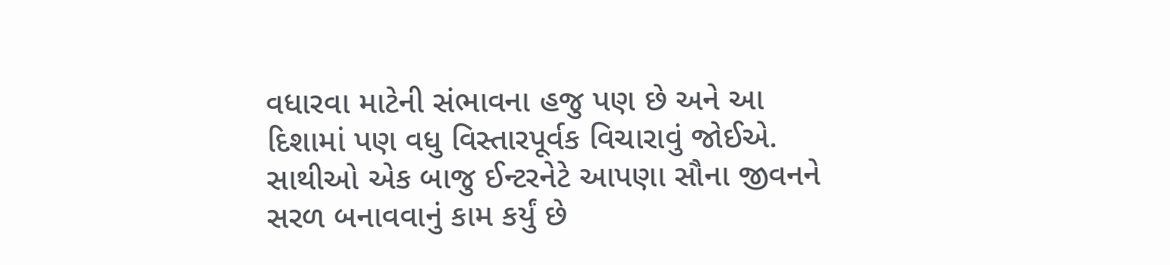વધારવા માટેની સંભાવના હજુ પણ છે અને આ દિશામાં પણ વધુ વિસ્તારપૂર્વક વિચારાવું જોઈએ. સાથીઓ એક બાજુ ઈન્ટરનેટે આપણા સૌના જીવનને સરળ બનાવવાનું કામ કર્યું છે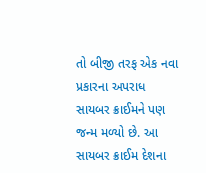તો બીજી તરફ એક નવા પ્રકારના અપરાધ સાયબર ક્રાઈમને પણ જન્મ મળ્યો છે. આ સાયબર ક્રાઈમ દેશના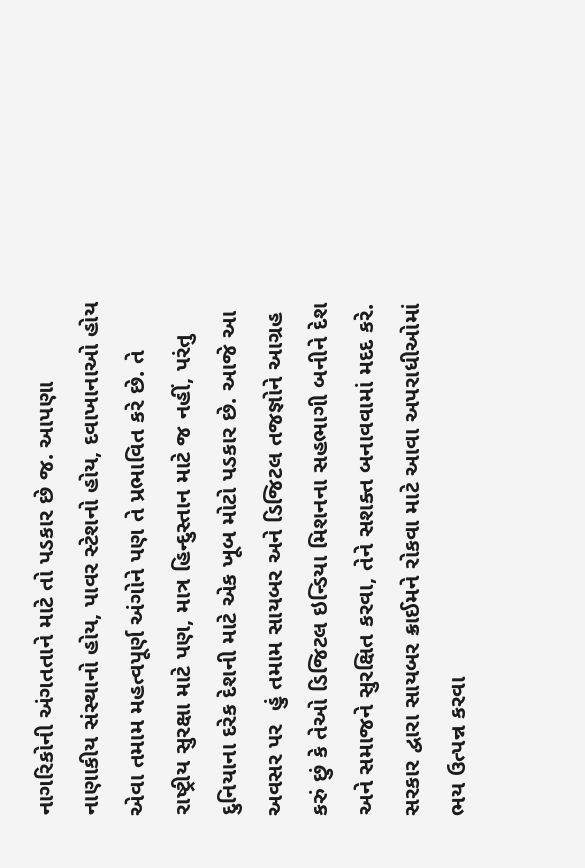નાગરિકોની અંગતતાને માટે તો પડકાર છે જ. આપણા નાણાકીય સંસ્થાનો હોય, પાવર સ્ટેશનો હોય, દવાખાનાઓ હોય એવા તમામ મહત્વપૂર્ણ અંગોને પણ તે પ્રભાવિત કરે છે. તે રાષ્ટ્રીય સુરક્ષા માટે પણ, માત્ર હિન્દુસ્તાન માટે જ નહીં, પરંતુ દુનિયાના દરેક દેશની માટે એક ખૂબ મોટો પડકાર છે. આજે આ અવસર પર  હું તમામ સાયબર અને ડિજિટલ તજજ્ઞોને આગ્રહ કરું છું કે તેઓ ડિજિટલ ઇન્ડિયા મિશનના સહભાગી બનીને દેશ અને સમાજને સુરક્ષિત કરવા, તેને સશક્ત બનાવવામાં મદદ કરે. સરકાર દ્વારા સાયબર ક્રાઈમને રોકવા માટે આવા અપરાધીઓમાં ભય ઉત્પન્ન કરવા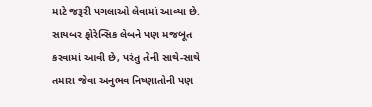માટે જરૂરી પગલાઓ લેવામાં આવ્યા છે. સાયબર ફોરેન્સિક લેબને પણ મજબૂત કરવામાં આવી છે, પરંતુ તેની સાથે-સાથે તમારા જેવા અનુભવ નિષ્ણાતોની પણ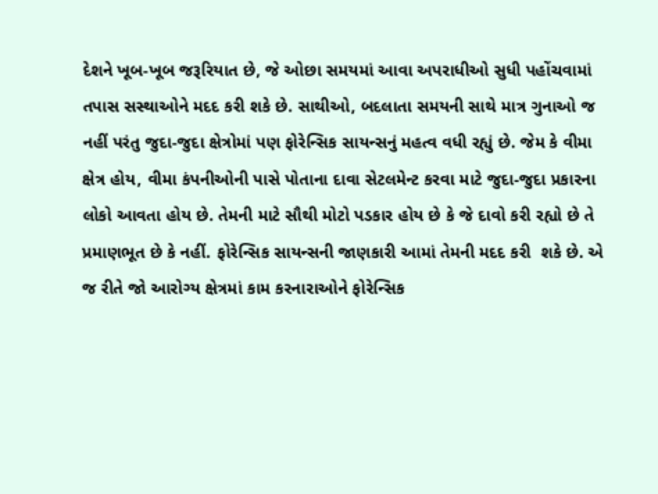દેશને ખૂબ-ખૂબ જરૂરિયાત છે, જે ઓછા સમયમાં આવા અપરાધીઓ સુધી પહોંચવામાં તપાસ સસ્થાઓને મદદ કરી શકે છે. સાથીઓ, બદલાતા સમયની સાથે માત્ર ગુનાઓ જ નહીં પરંતુ જુદા-જુદા ક્ષેત્રોમાં પણ ફોરેન્સિક સાયન્સનું મહત્વ વધી રહ્યું છે. જેમ કે વીમા ક્ષેત્ર હોય, વીમા કંપનીઓની પાસે પોતાના દાવા સેટલમેન્ટ કરવા માટે જુદા-જુદા પ્રકારના લોકો આવતા હોય છે. તેમની માટે સૌથી મોટો પડકાર હોય છે કે જે દાવો કરી રહ્યો છે તે પ્રમાણભૂત છે કે નહીં. ફોરેન્સિક સાયન્સની જાણકારી આમાં તેમની મદદ કરી  શકે છે. એ જ રીતે જો આરોગ્ય ક્ષેત્રમાં કામ કરનારાઓને ફોરેન્સિક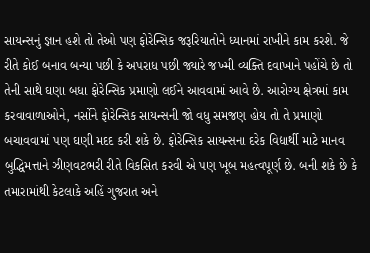સાયન્સનું જ્ઞાન હશે તો તેઓ પણ ફોરેન્સિક જરૂરિયાતોને ધ્યાનમાં રાખીને કામ કરશે. જે રીતે કોઈ બનાવ બન્યા પછી કે અપરાધ પછી જ્યારે જખ્મી વ્યક્તિ દવાખાને પહોંચે છે તો તેની સાથે ઘણા બધા ફોરેન્સિક પ્રમાણો લઈને આવવામાં આવે છે. આરોગ્ય ક્ષેત્રમાં કામ કરવાવાળાઓને, નર્સોને ફોરેન્સિક સાયન્સની જો વધુ સમજણ હોય તો તે પ્રમાણો બચાવવામાં પણ ઘણી મદદ કરી શકે છે. ફોરેન્સિક સાયન્સના દરેક વિદ્યાર્થી માટે માનવ બુદ્ધિમત્તાને ઝીણવટભરી રીતે વિકસિત કરવી એ પણ ખૂબ મહત્વપૂર્ણ છે. બની શકે છે કે તમારામાંથી કેટલાકે અહિં ગુજરાત અને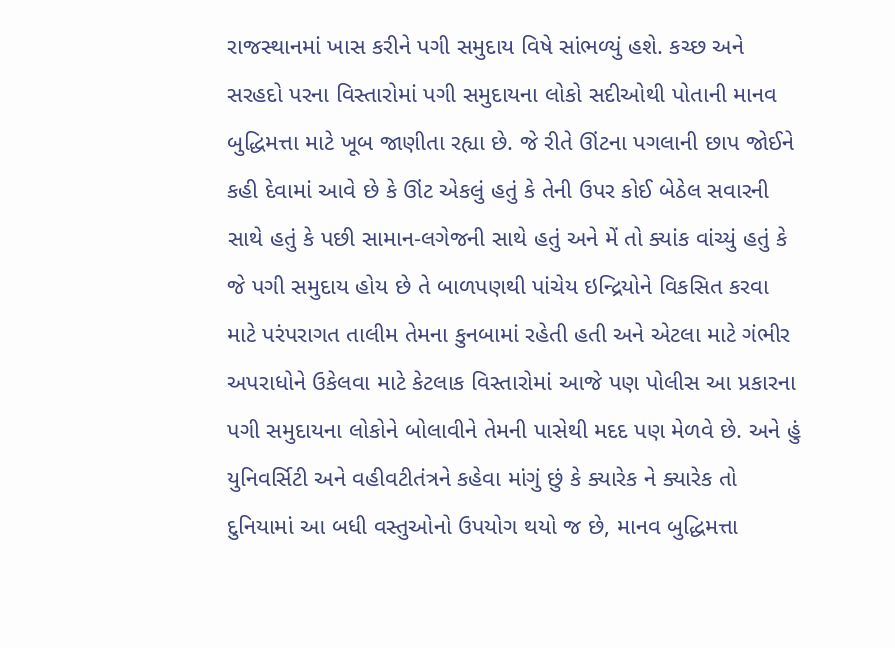રાજસ્થાનમાં ખાસ કરીને પગી સમુદાય વિષે સાંભળ્યું હશે. કચ્છ અને સરહદો પરના વિસ્તારોમાં પગી સમુદાયના લોકો સદીઓથી પોતાની માનવ બુદ્ધિમત્તા માટે ખૂબ જાણીતા રહ્યા છે. જે રીતે ઊંટના પગલાની છાપ જોઈને કહી દેવામાં આવે છે કે ઊંટ એકલું હતું કે તેની ઉપર કોઈ બેઠેલ સવારની સાથે હતું કે પછી સામાન-લગેજની સાથે હતું અને મેં તો ક્યાંક વાંચ્યું હતું કે જે પગી સમુદાય હોય છે તે બાળપણથી પાંચેય ઇન્દ્રિયોને વિકસિત કરવા માટે પરંપરાગત તાલીમ તેમના કુનબામાં રહેતી હતી અને એટલા માટે ગંભીર અપરાધોને ઉકેલવા માટે કેટલાક વિસ્તારોમાં આજે પણ પોલીસ આ પ્રકારના પગી સમુદાયના લોકોને બોલાવીને તેમની પાસેથી મદદ પણ મેળવે છે. અને હું યુનિવર્સિટી અને વહીવટીતંત્રને કહેવા માંગું છું કે ક્યારેક ને ક્યારેક તો દુનિયામાં આ બધી વસ્તુઓનો ઉપયોગ થયો જ છે, માનવ બુદ્ધિમત્તા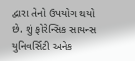દ્વારા તેનો ઉપયોગ થયો છે. શું ફોરેન્સિક સાયન્સ યુનિવર્સિટી અનેક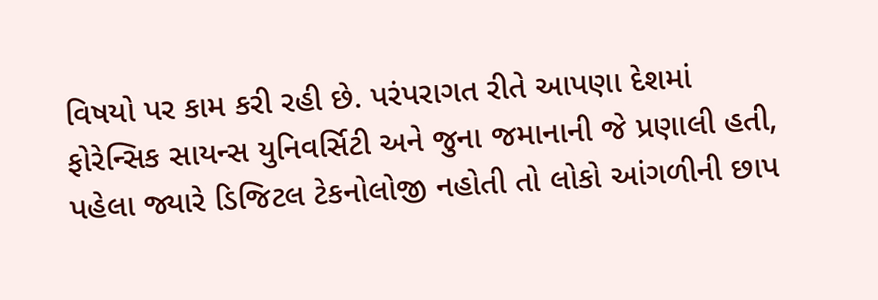વિષયો પર કામ કરી રહી છે. પરંપરાગત રીતે આપણા દેશમાં ફોરેન્સિક સાયન્સ યુનિવર્સિટી અને જુના જમાનાની જે પ્રણાલી હતી, પહેલા જ્યારે ડિજિટલ ટેકનોલોજી નહોતી તો લોકો આંગળીની છાપ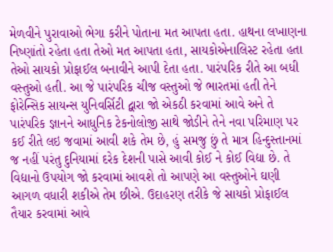મેળવીને પુરાવાઓ ભેગા કરીને પોતાના મત આપતા હતા. હાથના લખાણના નિષ્ણાંતો રહેતા હતા તેઓ મત આપતા હતા, સાયકોએનાલિસ્ટ રહેતા હતા તેઓ સાયકો પ્રોફાઈલ બનાવીને આપી દેતા હતા. પારંપરિક રીતે આ બધી વસ્તુઓ હતી. આ જે પારંપરિક ચીજ વસ્તુઓ જે ભારતમાં હતી તેને ફોરેન્સિક સાયન્સ યુનિવર્સિટી દ્વારા જો એકઠી કરવામાં આવે અને તે પારંપરિક જ્ઞાનને આધુનિક ટેકનોલોજી સાથે જોડીને તેને નવા પરિમાણ પર કઈ રીતે લઇ જવામાં આવી શકે તેમ છે, હું સમજુ છું તે માત્ર હિન્દુસ્તાનમાં જ નહીં પરંતુ દુનિયામાં દરેક દેશની પાસે આવી કોઈ ને કોઈ વિદ્યા છે. તે વિદ્યાનો ઉપયોગ જો કરવામાં આવશે તો આપણે આ વસ્તુઓને ઘણી આગળ વધારી શકીએ તેમ છીએ. ઉદાહરણ તરીકે જે સાયકો પ્રોફાઈલ તૈયાર કરવામાં આવે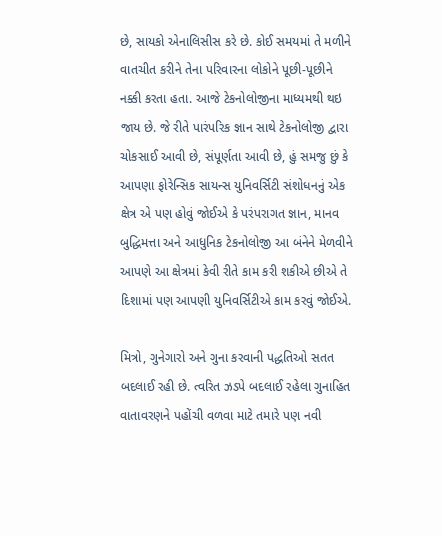છે, સાયકો એનાલિસીસ કરે છે. કોઈ સમયમાં તે મળીને વાતચીત કરીને તેના પરિવારના લોકોને પૂછી-પૂછીને નક્કી કરતા હતા. આજે ટેકનોલોજીના માધ્યમથી થઇ જાય છે. જે રીતે પારંપરિક જ્ઞાન સાથે ટેકનોલોજી દ્વારા ચોકસાઈ આવી છે, સંપૂર્ણતા આવી છે, હું સમજુ છું કે આપણા ફોરેન્સિક સાયન્સ યુનિવર્સિટી સંશોધનનું એક ક્ષેત્ર એ પણ હોવું જોઈએ કે પરંપરાગત જ્ઞાન, માનવ બુદ્ધિમત્તા અને આધુનિક ટેકનોલોજી આ બંનેને મેળવીને આપણે આ ક્ષેત્રમાં કેવી રીતે કામ કરી શકીએ છીએ તે દિશામાં પણ આપણી યુનિવર્સિટીએ કામ કરવું જોઈએ.

મિત્રો, ગુનેગારો અને ગુના કરવાની પદ્ધતિઓ સતત બદલાઈ રહી છે. ત્વરિત ઝડપે બદલાઈ રહેલા ગુનાહિત વાતાવરણને પહોંચી વળવા માટે તમારે પણ નવી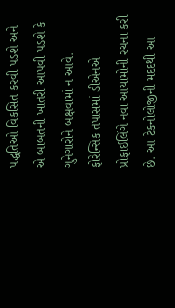પદ્ધતિઓ વિકસિત કરવી પડશે અને એ બાબતની ખાતરી આપવી પડશે કે ગુનેગારોને બક્ષવામાં ન આવે. ફોરેન્સિક તપાસમાં ડીએનએ પ્રોફાઈલિંગે નવા આયામોની રચના કરી છે. આ ટેકનોલોજીની મદદથી આ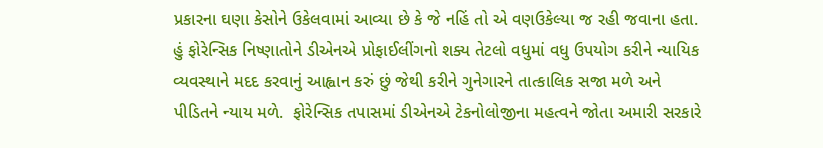પ્રકારના ઘણા કેસોને ઉકેલવામાં આવ્યા છે કે જે નહિં તો એ વણઉકેલ્યા જ રહી જવાના હતા. હું ફોરેન્સિક નિષ્ણાતોને ડીએનએ પ્રોફાઈલીંગનો શક્ય તેટલો વધુમાં વધુ ઉપયોગ કરીને ન્યાયિક વ્યવસ્થાને મદદ કરવાનું આહ્વાન કરું છું જેથી કરીને ગુનેગારને તાત્કાલિક સજા મળે અને પીડિતને ન્યાય મળે.  ફોરેન્સિક તપાસમાં ડીએનએ ટેકનોલોજીના મહત્વને જોતા અમારી સરકારે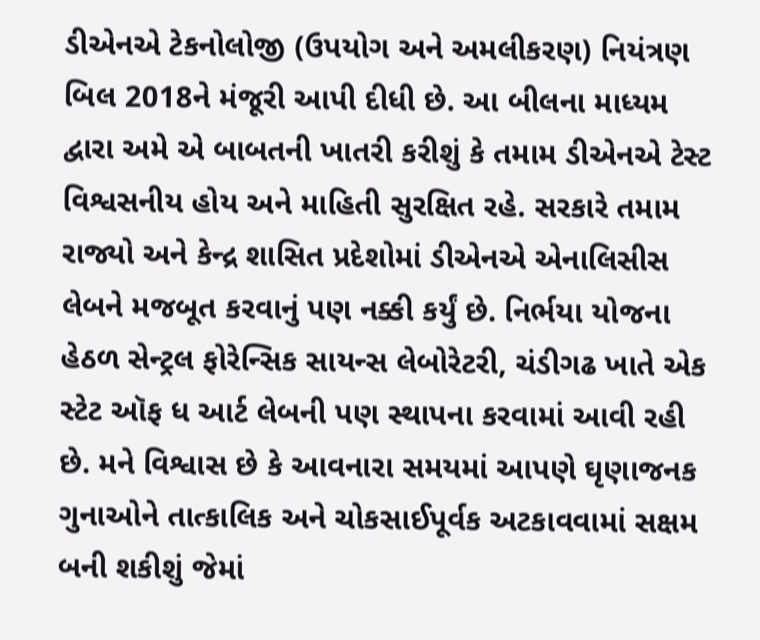ડીએનએ ટેકનોલોજી (ઉપયોગ અને અમલીકરણ) નિયંત્રણ બિલ 2018ને મંજૂરી આપી દીધી છે. આ બીલના માધ્યમ દ્વારા અમે એ બાબતની ખાતરી કરીશું કે તમામ ડીએનએ ટેસ્ટ વિશ્વસનીય હોય અને માહિતી સુરક્ષિત રહે. સરકારે તમામ રાજ્યો અને કેન્દ્ર શાસિત પ્રદેશોમાં ડીએનએ એનાલિસીસ લેબને મજબૂત કરવાનું પણ નક્કી કર્યું છે. નિર્ભયા યોજના હેઠળ સેન્ટ્રલ ફોરેન્સિક સાયન્સ લેબોરેટરી, ચંડીગઢ ખાતે એક સ્ટેટ ઑફ ધ આર્ટ લેબની પણ સ્થાપના કરવામાં આવી રહી છે. મને વિશ્વાસ છે કે આવનારા સમયમાં આપણે ઘૃણાજનક ગુનાઓને તાત્કાલિક અને ચોકસાઈપૂર્વક અટકાવવામાં સક્ષમ બની શકીશું જેમાં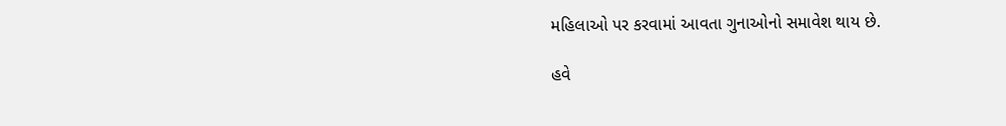મહિલાઓ પર કરવામાં આવતા ગુનાઓનો સમાવેશ થાય છે.

હવે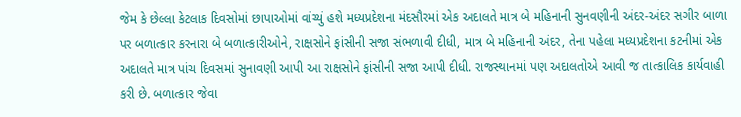જેમ કે છેલ્લા કેટલાક દિવસોમાં છાપાઓમાં વાંચ્યું હશે મધ્યપ્રદેશના મંદસૌરમાં એક અદાલતે માત્ર બે મહિનાની સુનવણીની અંદર-અંદર સગીર બાળા પર બળાત્કાર કરનારા બે બળાત્કારીઓને, રાક્ષસોને ફાંસીની સજા સંભળાવી દીધી, માત્ર બે મહિનાની અંદર, તેના પહેલા મધ્યપ્રદેશના કટનીમાં એક અદાલતે માત્ર પાંચ દિવસમાં સુનાવણી આપી આ રાક્ષસોને ફાંસીની સજા આપી દીધી. રાજસ્થાનમાં પણ અદાલતોએ આવી જ તાત્કાલિક કાર્યવાહી કરી છે. બળાત્કાર જેવા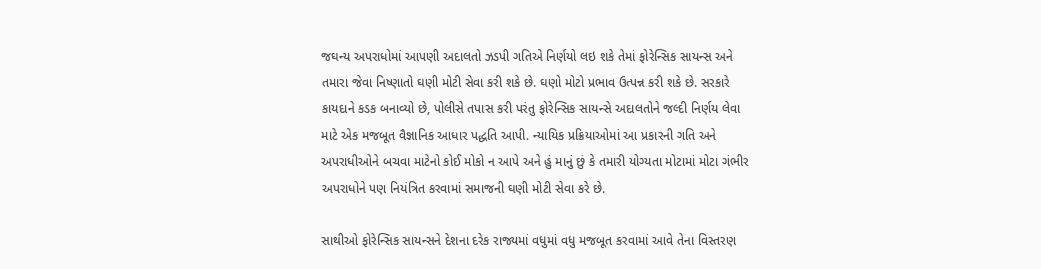જઘન્ય અપરાધોમાં આપણી અદાલતો ઝડપી ગતિએ નિર્ણયો લઇ શકે તેમાં ફોરેન્સિક સાયન્સ અને તમારા જેવા નિષ્ણાતો ઘણી મોટી સેવા કરી શકે છે. ઘણો મોટો પ્રભાવ ઉત્પન્ન કરી શકે છે. સરકારે કાયદાને કડક બનાવ્યો છે, પોલીસે તપાસ કરી પરંતુ ફોરેન્સિક સાયન્સે અદાલતોને જલ્દી નિર્ણય લેવા માટે એક મજબૂત વૈજ્ઞાનિક આધાર પદ્ધતિ આપી. ન્યાયિક પ્રક્રિયાઓમાં આ પ્રકારની ગતિ અને અપરાધીઓને બચવા માટેનો કોઈ મોકો ન આપે અને હું માનું છું કે તમારી યોગ્યતા મોટામાં મોટા ગંભીર અપરાધોને પણ નિયંત્રિત કરવામાં સમાજની ઘણી મોટી સેવા કરે છે.

સાથીઓ ફોરેન્સિક સાયન્સને દેશના દરેક રાજ્યમાં વધુમાં વધુ મજબૂત કરવામાં આવે તેના વિસ્તરણ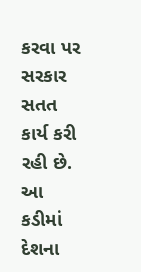કરવા પર સરકાર સતત કાર્ય કરી રહી છે. આ કડીમાં દેશના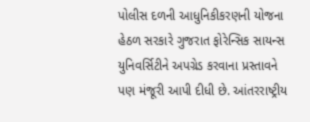પોલીસ દળની આધુનિકીકરણની યોજના હેઠળ સરકારે ગુજરાત ફોરેન્સિક સાયન્સ યુનિવર્સિટીને અપગ્રેડ કરવાના પ્રસ્તાવને પણ મંજૂરી આપી દીધી છે. આંતરરાષ્ટ્રીય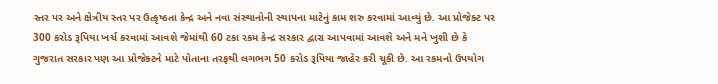સ્તર પર અને ક્ષેત્રીય સ્તર પર ઉત્કૃષ્ઠતા કેન્દ્ર અને નવા સંસ્થાનોની સ્થાપના માટેનું કામ શરુ કરવામાં આવ્યું છે. આ પ્રોજેક્ટ પર 300 કરોડ રૂપિયા ખર્ચ કરવામાં આવશે જેમાંથી 60 ટકા રકમ કેન્દ્ર સરકાર દ્વારા આપવામાં આવશે અને મને ખુશી છે કે ગુજરાત સરકાર પણ આ પ્રોજેક્ટને માટે પોતાના તરફથી લગભગ 50 કરોડ રૂપિયા જાહેર કરી ચૂકી છે. આ રકમનો ઉપયોગ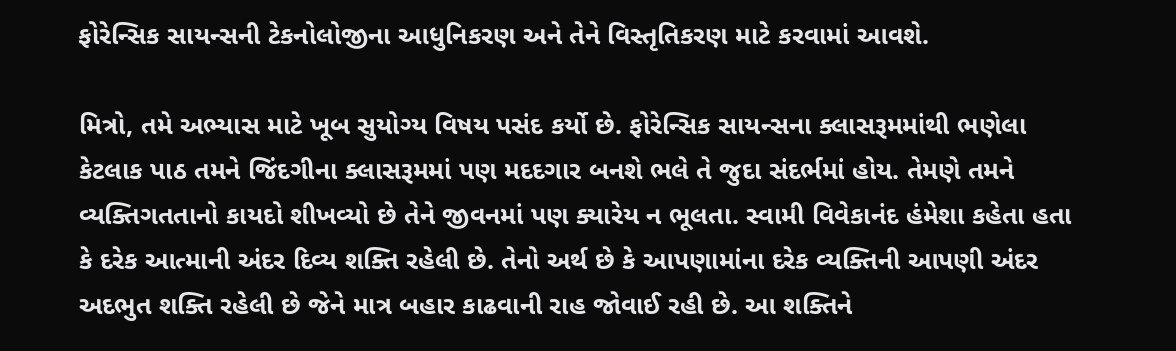ફોરેન્સિક સાયન્સની ટેકનોલોજીના આધુનિકરણ અને તેને વિસ્તૃતિકરણ માટે કરવામાં આવશે.

મિત્રો, તમે અભ્યાસ માટે ખૂબ સુયોગ્ય વિષય પસંદ કર્યો છે. ફોરેન્સિક સાયન્સના ક્લાસરૂમમાંથી ભણેલા કેટલાક પાઠ તમને જિંદગીના ક્લાસરૂમમાં પણ મદદગાર બનશે ભલે તે જુદા સંદર્ભમાં હોય. તેમણે તમને વ્યક્તિગતતાનો કાયદો શીખવ્યો છે તેને જીવનમાં પણ ક્યારેય ન ભૂલતા. સ્વામી વિવેકાનંદ હંમેશા કહેતા હતા કે દરેક આત્માની અંદર દિવ્ય શક્તિ રહેલી છે. તેનો અર્થ છે કે આપણામાંના દરેક વ્યક્તિની આપણી અંદર અદભુત શક્તિ રહેલી છે જેને માત્ર બહાર કાઢવાની રાહ જોવાઈ રહી છે. આ શક્તિને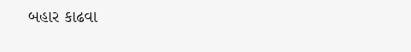બહાર કાઢવા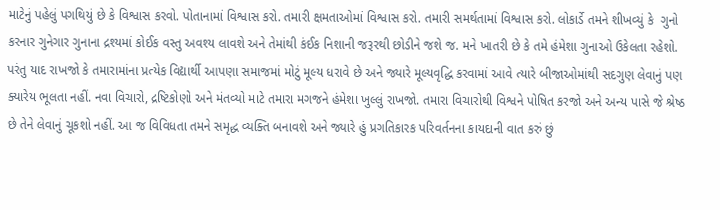માટેનું પહેલું પગથિયું છે કે વિશ્વાસ કરવો. પોતાનામાં વિશ્વાસ કરો. તમારી ક્ષમતાઓમાં વિશ્વાસ કરો. તમારી સમર્થતામાં વિશ્વાસ કરો. લોકાર્ડે તમને શીખવ્યું કે  ગુનો કરનાર ગુનેગાર ગુનાના દ્રશ્યમાં કોઈક વસ્તુ અવશ્ય લાવશે અને તેમાંથી કંઈક નિશાની જરૂરથી છોડીને જશે જ. મને ખાતરી છે કે તમે હંમેશા ગુનાઓ ઉકેલતા રહેશો. પરંતુ યાદ રાખજો કે તમારામાંના પ્રત્યેક વિદ્યાર્થી આપણા સમાજમાં મોટું મૂલ્ય ધરાવે છે અને જ્યારે મૂલ્યવૃદ્ધિ કરવામાં આવે ત્યારે બીજાઓમાંથી સદગુણ લેવાનું પણ ક્યારેય ભૂલતા નહીં. નવા વિચારો, દ્રષ્ટિકોણો અને મંતવ્યો માટે તમારા મગજને હંમેશા ખુલ્લું રાખજો. તમારા વિચારોથી વિશ્વને પોષિત કરજો અને અન્ય પાસે જે શ્રેષ્ઠ છે તેને લેવાનું ચૂકશો નહીં. આ જ વિવિધતા તમને સમૃદ્ધ વ્યક્તિ બનાવશે અને જ્યારે હું પ્રગતિકારક પરિવર્તનના કાયદાની વાત કરું છું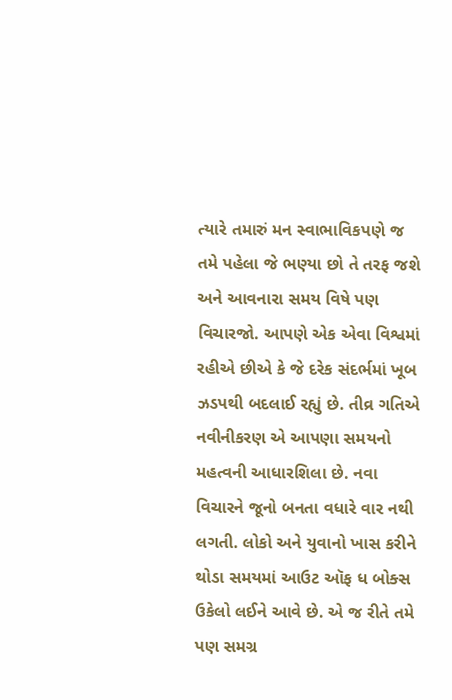ત્યારે તમારું મન સ્વાભાવિકપણે જ તમે પહેલા જે ભણ્યા છો તે તરફ જશે અને આવનારા સમય વિષે પણ વિચારજો. આપણે એક એવા વિશ્વમાં રહીએ છીએ કે જે દરેક સંદર્ભમાં ખૂબ ઝડપથી બદલાઈ રહ્યું છે. તીવ્ર ગતિએ નવીનીકરણ એ આપણા સમયનો મહત્વની આધારશિલા છે. નવા વિચારને જૂનો બનતા વધારે વાર નથી લગતી. લોકો અને યુવાનો ખાસ કરીને થોડા સમયમાં આઉટ ઑફ ધ બોક્સ ઉકેલો લઈને આવે છે. એ જ રીતે તમે પણ સમગ્ર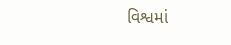વિશ્વમાં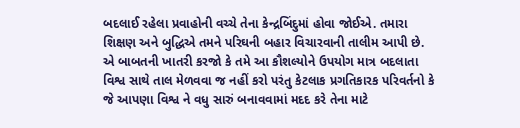બદલાઈ રહેલા પ્રવાહોની વચ્ચે તેના કેન્દ્રબિંદુમાં હોવા જોઈએ. તમારા શિક્ષણ અને બુદ્ધિએ તમને પરિઘની બહાર વિચારવાની તાલીમ આપી છે. એ બાબતની ખાતરી કરજો કે તમે આ કૌશલ્યોને ઉપયોગ માત્ર બદલાતા વિશ્વ સાથે તાલ મેળવવા જ નહીં કરો પરંતુ કેટલાક પ્રગતિકારક પરિવર્તનો કે જે આપણા વિશ્વ ને વધુ સારું બનાવવામાં મદદ કરે તેના માટે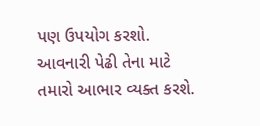પણ ઉપયોગ કરશો. આવનારી પેઢી તેના માટે તમારો આભાર વ્યક્ત કરશે.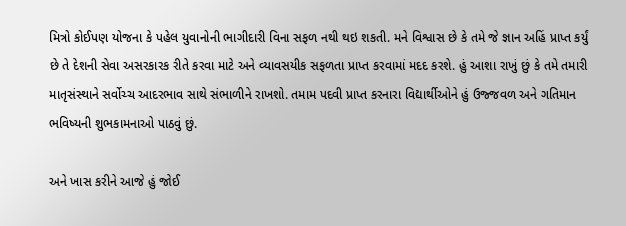મિત્રો કોઈપણ યોજના કે પહેલ યુવાનોની ભાગીદારી વિના સફળ નથી થઇ શકતી. મને વિશ્વાસ છે કે તમે જે જ્ઞાન અહિં પ્રાપ્ત કર્યું છે તે દેશની સેવા અસરકારક રીતે કરવા માટે અને વ્યાવસયીક સફળતા પ્રાપ્ત કરવામાં મદદ કરશે. હું આશા રાખું છું કે તમે તમારી માતૃસંસ્થાને સર્વોચ્ચ આદરભાવ સાથે સંભાળીને રાખશો. તમામ પદવી પ્રાપ્ત કરનારા વિદ્યાર્થીઓને હું ઉજ્જવળ અને ગતિમાન ભવિષ્યની શુભકામનાઓ પાઠવું છું.

અને ખાસ કરીને આજે હું જોઈ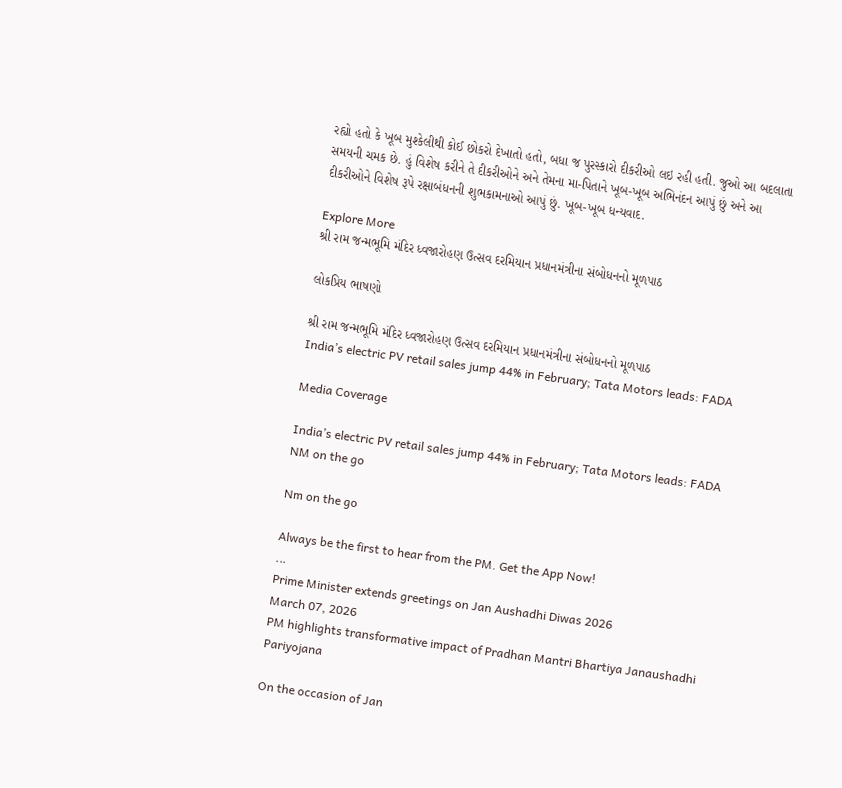રહ્યો હતો કે ખૂબ મુશ્કેલીથી કોઈ છોકરો દેખાતો હતો, બધા જ પુરસ્કારો દીકરીઓ લઇ રહી હતી. જુઓ આ બદલાતા સમયની ચમક છે. હું વિશેષ કરીને તે દીકરીઓને અને તેમના મા-પિતાને ખૂબ-ખૂબ અભિનંદન આપું છું અને આ દીકરીઓને વિશેષ રૂપે રક્ષાબંધનની શુભકામનાઓ આપું છું. ખૂબ-ખૂબ ધન્યવાદ.

Explore More
શ્રી રામ જન્મભૂમિ મંદિર ધ્વજારોહણ ઉત્સવ દરમિયાન પ્રધાનમંત્રીના સંબોધનનો મૂળપાઠ

લોકપ્રિય ભાષણો

શ્રી રામ જન્મભૂમિ મંદિર ધ્વજારોહણ ઉત્સવ દરમિયાન પ્રધાનમંત્રીના સંબોધનનો મૂળપાઠ
India’s electric PV retail sales jump 44% in February; Tata Motors leads: FADA

Media Coverage

India’s electric PV retail sales jump 44% in February; Tata Motors leads: FADA
NM on the go

Nm on the go

Always be the first to hear from the PM. Get the App Now!
...
Prime Minister extends greetings on Jan Aushadhi Diwas 2026
March 07, 2026
PM highlights transformative impact of Pradhan Mantri Bhartiya Janaushadhi Pariyojana

On the occasion of Jan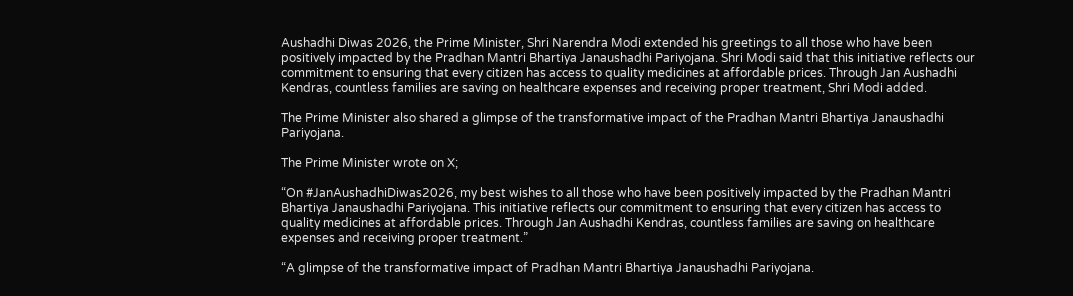Aushadhi Diwas 2026, the Prime Minister, Shri Narendra Modi extended his greetings to all those who have been positively impacted by the Pradhan Mantri Bhartiya Janaushadhi Pariyojana. Shri Modi said that this initiative reflects our commitment to ensuring that every citizen has access to quality medicines at affordable prices. Through Jan Aushadhi Kendras, countless families are saving on healthcare expenses and receiving proper treatment, Shri Modi added.

The Prime Minister also shared a glimpse of the transformative impact of the Pradhan Mantri Bhartiya Janaushadhi Pariyojana.

The Prime Minister wrote on X;

“On #JanAushadhiDiwas2026, my best wishes to all those who have been positively impacted by the Pradhan Mantri Bhartiya Janaushadhi Pariyojana. This initiative reflects our commitment to ensuring that every citizen has access to quality medicines at affordable prices. Through Jan Aushadhi Kendras, countless families are saving on healthcare expenses and receiving proper treatment.”

“A glimpse of the transformative impact of Pradhan Mantri Bhartiya Janaushadhi Pariyojana.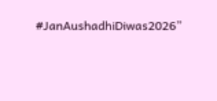#JanAushadhiDiwas2026”